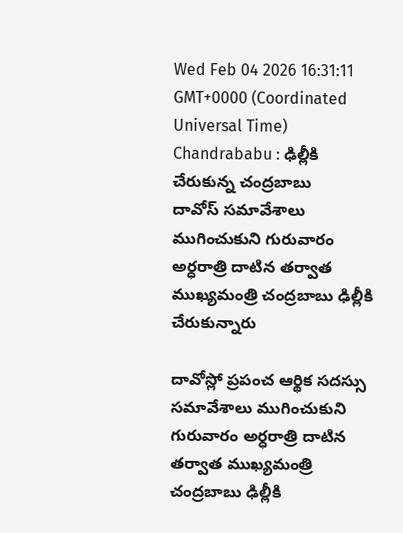Wed Feb 04 2026 16:31:11 GMT+0000 (Coordinated Universal Time)
Chandrababu : ఢిల్లీకి చేరుకున్న చంద్రబాబు
దావోస్ సమావేశాలు ముగించుకుని గురువారం అర్ధరాత్రి దాటిన తర్వాత ముఖ్యమంత్రి చంద్రబాబు ఢిల్లీకి చేరుకున్నారు

దావోస్లో ప్రపంచ ఆర్థిక సదస్సు సమావేశాలు ముగించుకుని గురువారం అర్ధరాత్రి దాటిన తర్వాత ముఖ్యమంత్రి చంద్రబాబు ఢిల్లీకి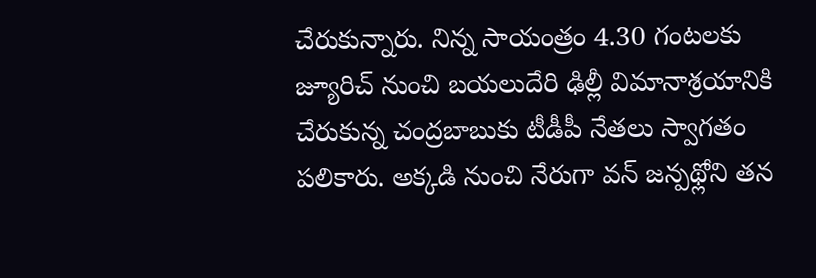చేరుకున్నారు. నిన్న సాయంత్రం 4.30 గంటలకు జ్యూరిచ్ నుంచి బయలుదేరి ఢిల్లీ విమానాశ్రయానికి చేరుకున్న చంద్రబాబుకు టీడీపీ నేతలు స్వాగతం పలికారు. అక్కడి నుంచి నేరుగా వన్ జన్పథ్లోని తన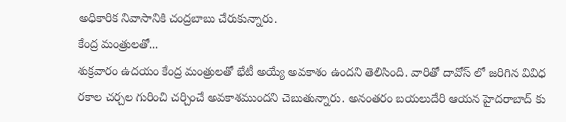అధికారిక నివాసానికి చంద్రబాబు చేరుకున్నారు.
కేంద్ర మంత్రులతో...
శుక్రవారం ఉదయం కేంద్ర మంత్రులతో భేటీ అయ్యే అవకాశం ఉందని తెలిసింది. వారితో దావోస్ లో జరిగిన వివిధ రకాల చర్చల గురించి చర్చించే అవకాశముందని చెబుతున్నారు. అనంతరం బయలుదేరి ఆయన హైదరాబాద్ కు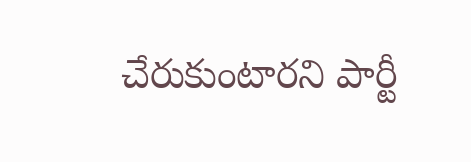చేరుకుంటారని పార్టీ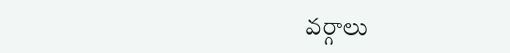వర్గాలు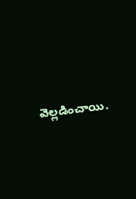వెల్లడించాయి.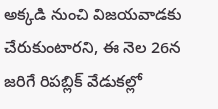అక్కడి నుంచి విజయవాడకు చేరుకుంటారని, ఈ నెల 26న జరిగే రిపబ్లిక్ వేడుకల్లో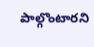పాల్గొంటారని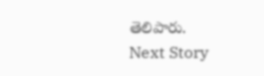తెలిపారు.
Next Story